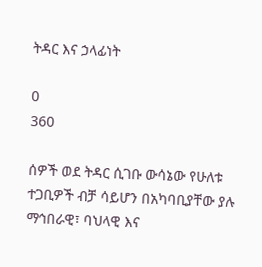ትዳር እና ኃላፊነት

0
360

ሰዎች ወደ ትዳር ሲገቡ ውሳኔው የሁለቱ ተጋቢዎች ብቻ ሳይሆን በአካባቢያቸው ያሉ ማኅበራዊ፣ ባህላዊ እና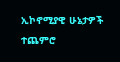ኢኮኖሚያዊ ሁኔታዎች ተጨምሮ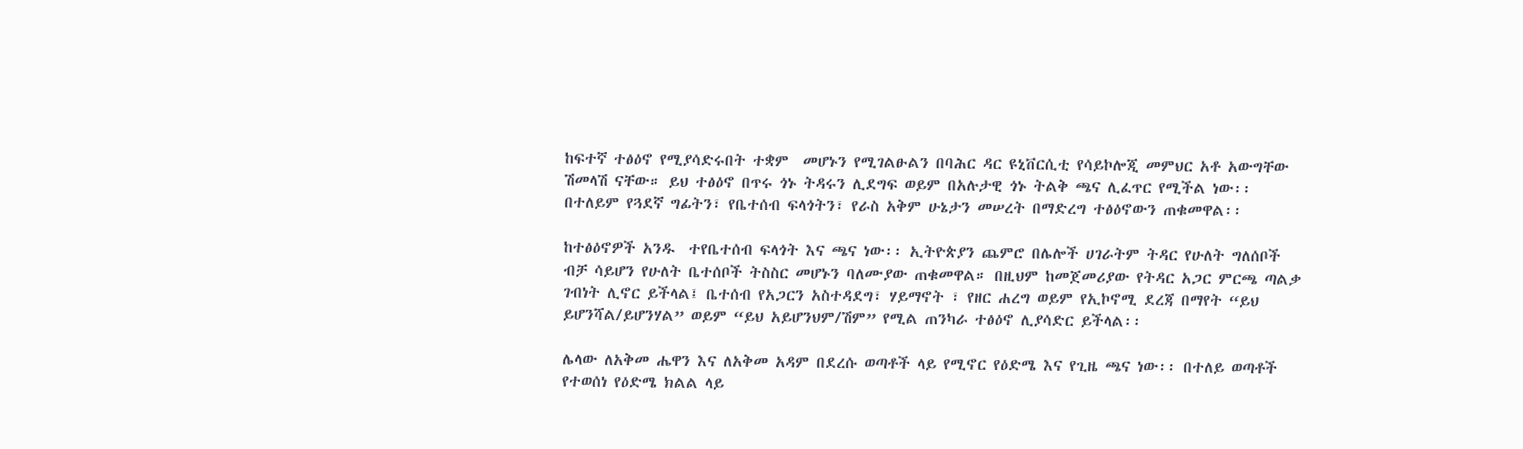ከፍተኛ ተፅዕኖ የሚያሳድሩበት ተቋም  መሆኑን የሚገልፁልን በባሕር ዳር ዩኒቨርሲቲ የሳይኮሎጂ መምህር አቶ አውግቸው ሽመላሽ ናቸው። ይህ ተፅዕኖ በጥሩ ጎኑ ትዳሩን ሊደግፍ ወይም በአሉታዊ ጎኑ ትልቅ ጫና ሊፈጥር የሚችል ነው፡፡ በተለይም የጓደኛ ግፊትን፣ የቤተሰብ ፍላጎትን፣ የራስ አቅም ሁኔታን መሠረት በማድረግ ተፅዕኖውን ጠቁመዋል፡፡

ከተፅዕኖዎች አንዱ  ተየቤተሰብ ፍላጎት እና ጫና ነው፡፡ ኢትዮጵያን ጨምሮ በሌሎች ሀገራትም ትዳር የሁለት ግለሰቦች ብቻ ሳይሆን የሁለት ቤተሰቦች ትስስር መሆኑን ባለሙያው ጠቁመዋል። በዚህም ከመጀመሪያው የትዳር አጋር ምርጫ ጣልቃ ገብነት ሊኖር ይችላል፤ ቤተሰብ የአጋርን አስተዳደግ፣ ሃይማኖት ፣ የዘር ሐረግ ወይም የኢኮኖሚ ደረጃ በማየት “ይህ ይሆንሻል/ይሆንሃል” ወይም “ይህ አይሆንህም/ሽም” የሚል ጠንካራ ተፅዕኖ ሊያሳድር ይችላል፡፡

ሌላው ለአቅመ ሔዋን እና ለአቅመ አዳም በደረሱ ወጣቶች ላይ የሚኖር የዕድሜ እና የጊዜ ጫና ነው፡፡ በተለይ ወጣቶች የተወሰነ የዕድሜ ክልል ላይ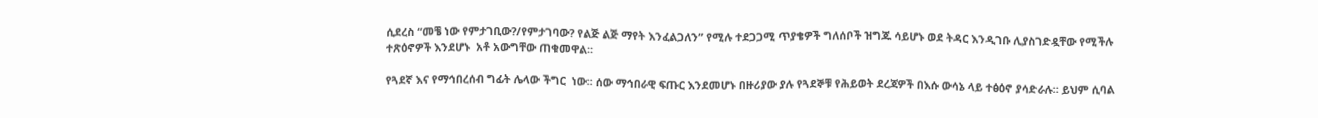ሲደረስ “መቼ ነው የምታገቢው?/የምታገባው? የልጅ ልጅ ማየት እንፈልጋለን” የሚሉ ተደጋጋሚ ጥያቄዎች ግለሰቦች ዝግጁ ሳይሆኑ ወደ ትዳር እንዲገቡ ሊያስገድዷቸው የሚችሉ ተጽዕኖዎች እንደሆኑ  አቶ አውግቸው ጠቁመዋል፡፡

የጓደኛ እና የማኅበረሰብ ግፊት ሌላው ችግር  ነው፡፡ ሰው ማኅበራዊ ፍጡር እንደመሆኑ በዙሪያው ያሉ የጓደኞቹ የሕይወት ደረጃዎች በእሱ ውሳኔ ላይ ተፅዕኖ ያሳድራሉ። ይህም ሲባል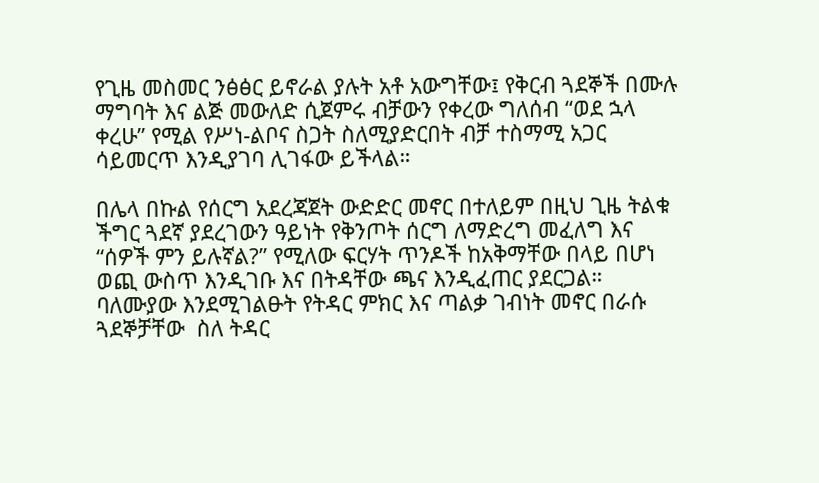የጊዜ መስመር ንፅፅር ይኖራል ያሉት አቶ አውግቸው፤ የቅርብ ጓደኞች በሙሉ ማግባት እና ልጅ መውለድ ሲጀምሩ ብቻውን የቀረው ግለሰብ “ወደ ኋላ ቀረሁ” የሚል የሥነ-ልቦና ስጋት ስለሚያድርበት ብቻ ተስማሚ አጋር ሳይመርጥ እንዲያገባ ሊገፋው ይችላል።

በሌላ በኩል የሰርግ አደረጃጀት ውድድር መኖር በተለይም በዚህ ጊዜ ትልቁ ችግር ጓደኛ ያደረገውን ዓይነት የቅንጦት ሰርግ ለማድረግ መፈለግ እና “ሰዎች ምን ይሉኛል?” የሚለው ፍርሃት ጥንዶች ከአቅማቸው በላይ በሆነ ወጪ ውስጥ እንዲገቡ እና በትዳቸው ጫና እንዲፈጠር ያደርጋል። ባለሙያው እንደሚገልፁት የትዳር ምክር እና ጣልቃ ገብነት መኖር በራሱ ጓደኞቻቸው  ስለ ትዳር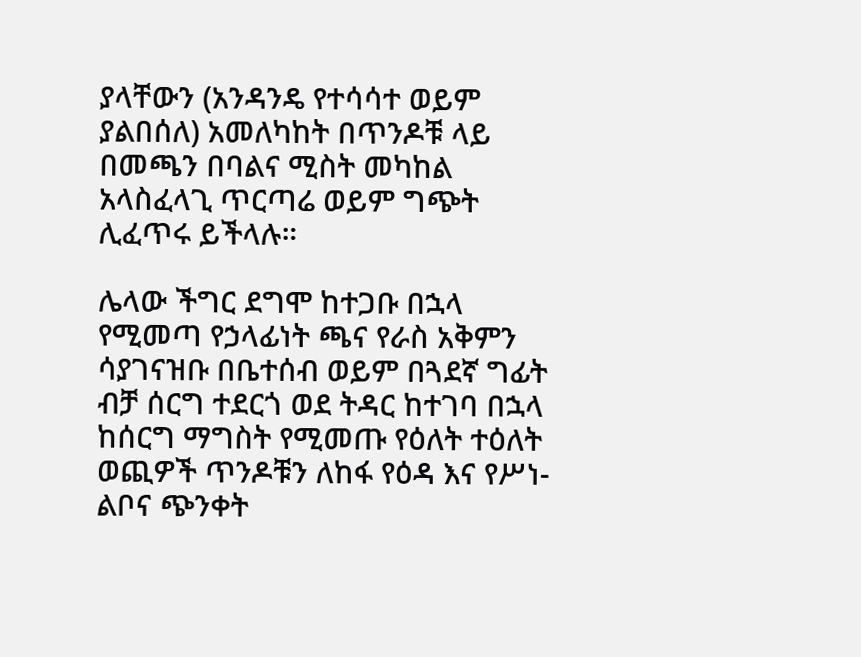ያላቸውን (አንዳንዴ የተሳሳተ ወይም ያልበሰለ) አመለካከት በጥንዶቹ ላይ በመጫን በባልና ሚስት መካከል አላስፈላጊ ጥርጣሬ ወይም ግጭት ሊፈጥሩ ይችላሉ።

ሌላው ችግር ደግሞ ከተጋቡ በኋላ የሚመጣ የኃላፊነት ጫና የራስ አቅምን ሳያገናዝቡ በቤተሰብ ወይም በጓደኛ ግፊት ብቻ ሰርግ ተደርጎ ወደ ትዳር ከተገባ በኋላ  ከሰርግ ማግስት የሚመጡ የዕለት ተዕለት ወጪዎች ጥንዶቹን ለከፋ የዕዳ እና የሥነ-ልቦና ጭንቀት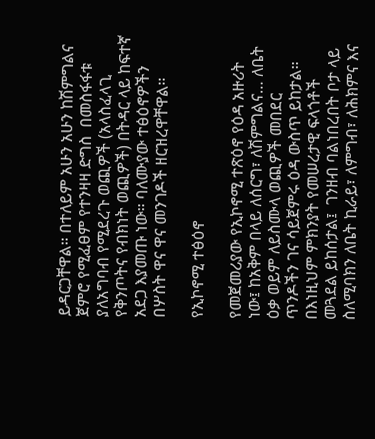ይዳርጋቸዋል። በተለይም አሁን አሁን ከሽምግልና ጀምሮ የሚፈፀም የተንዛዛ ድግስ  በመስፋፋቱ ያለአግባብ የሚደረጉ ወጪዎች (አላስፈላጊ የቅንጦትና የብክነት ወጪዎች) በትዳር ላይ ከፍተኛ አደጋ እያመጡ ነው። ባለሙያው ተፅዕኖዎችን በሦስት ዋና ዋና መንገዶች ዘርዝረዋቸዋል፡፡

የኢኮኖሚ ተፅዕኖ

የመጀመሪያው የኢኮኖሚ ተጽዕኖ የዕዳ አዙሪት ነው፤ ከአቅም በላይ ለሰርግ፣ ለሽምግልና… ለቤት ዕቃ ወይም ለይስሙላ ወጪዎች መበደር ጥንዶችን ገና ሳይጀምሩ ዕዳ ውስጥ ይከታል። በእነዚህም ምክንያት የመሠረታዊ ፍላጎቶች መጓደል ይከሰታል፤  ገንዘብ ባልነበረበት ቦታ ላይ ስለሚባክን ለቤት ኪራይ፣ ለምግብ፣ ለሕክምና እና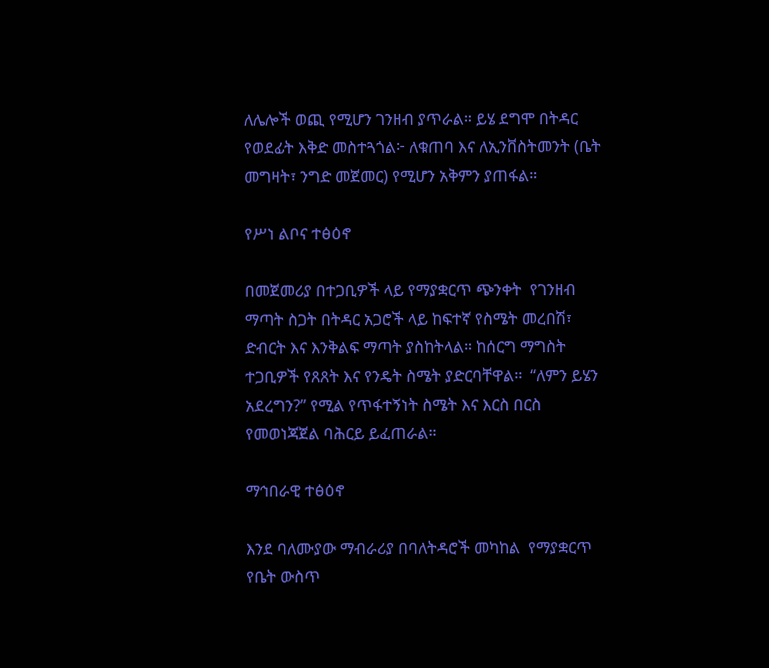ለሌሎች ወጪ የሚሆን ገንዘብ ያጥራል። ይሄ ደግሞ በትዳር  የወደፊት እቅድ መስተጓጎል፦ ለቁጠባ እና ለኢንቨስትመንት (ቤት መግዛት፣ ንግድ መጀመር) የሚሆን አቅምን ያጠፋል።

የሥነ ልቦና ተፅዕኖ

በመጀመሪያ በተጋቢዎች ላይ የማያቋርጥ ጭንቀት  የገንዘብ ማጣት ስጋት በትዳር አጋሮች ላይ ከፍተኛ የስሜት መረበሽ፣ ድብርት እና እንቅልፍ ማጣት ያስከትላል። ከሰርግ ማግስት ተጋቢዎች የጸጸት እና የንዴት ስሜት ያድርባቸዋል፡፡  “ለምን ይሄን አደረግን?” የሚል የጥፋተኝነት ስሜት እና እርስ በርስ የመወነጃጀል ባሕርይ ይፈጠራል።

ማኅበራዊ ተፅዕኖ

እንደ ባለሙያው ማብራሪያ በባለትዳሮች መካከል  የማያቋርጥ የቤት ውስጥ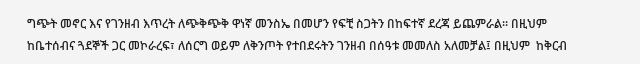ግጭት መኖር እና የገንዘብ እጥረት ለጭቅጭቅ ዋነኛ መንስኤ በመሆን የፍቺ ስጋትን በከፍተኛ ደረጃ ይጨምራል። በዚህም ከቤተሰብና ጓደኞች ጋር መኮራረፍ፣ ለሰርግ ወይም ለቅንጦት የተበደሩትን ገንዘብ በሰዓቱ መመለስ አለመቻል፤ በዚህም  ከቅርብ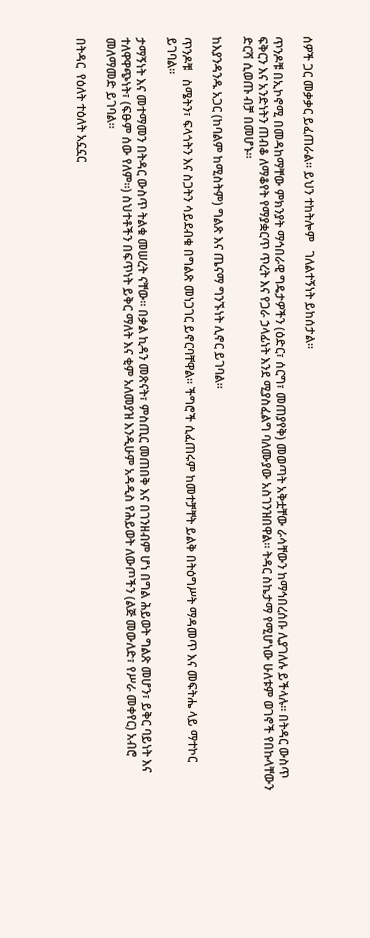ሰዎች ጋር መቃቃር ይፈጠራል። ይህን ተከትሎም   ገለልተኝነት ይከሰታል፡፡

ጥንዶቹ በኢኮኖሚ በመዳከማቸው ምክንያት ማኅበራዊ ግዴታዎችን (ዕድር፣ ሰርግ፣ መጠያየቅ) መወጣት አቅቷቸው ራሳቸውን ከማኅበረሰቡ ሊያገለሉ ይችላሉ። በትዳር ውስጥ ፍቅርን እና አንድነትን ጠብቆ ለማቆየት የማያቋርጥ ጥረት እና የጋራ ኃላፊነት እንደ ሚያስፈልግ ባለሙያው አስገንዝበዋል። ትዳር ስኬታማ የሚሆነው ሁለቱም ወገኖች የበኩላቸውን ድርሻ ሲወጡ ብቻ በመሆኑ።

ከእያንዳንዱ አጋር (ከባልም ከሚስትም) ግልጽ እና ጤናማ ግንኙነት ሊኖር ይገባል፡፡

ጥንዶቹ   ስሜትን፣ ፍላጎትን እና ስጋትን ሳይደብቁ በግልጽ መነጋገር ይኖርባቸዋል። ችግሮች ሲፈጠሩም ከመተቻቸት ይልቅ በትዕግሥት ማዳመጥ እና መፍትሔ ላይ ማተኮር ይገባል።

ታማኝነት እና መተማመን በትዳር ውስጥ ትልቁ መሠረት ናቸው። በቃል ኪዳን መጽናት፣ ምስጢር መጠበቅ እና በገንዘብም ሆነ በግል ሕይወት ግልጽ መሆን፣ ይቅር ባይነት እና ተለዋዋጭነት፣ (ፍፁም ሰው የለም።) ስህተቶችን በፍጥነት ይቅር ማለት እና ቂም አለመያዝ እንዲሁም አዳዲስ የሕይወት ለውጦችን (ልጅ መውለድ፣ የሥራ መቀየር) አብሮ መለማመድ ይገባል።

በትዳር  የዕለት ተዕለት አኗኗር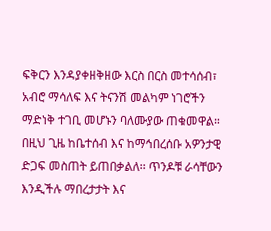ፍቅርን እንዳያቀዘቅዘው እርስ በርስ መተሳሰብ፣ አብሮ ማሳለፍ እና ትናንሽ መልካም ነገሮችን ማድነቅ ተገቢ መሆኑን ባለሙያው ጠቁመዋል። በዚህ ጊዜ ከቤተሰብ እና ከማኅበረሰቡ አዎንታዊ ድጋፍ መስጠት ይጠበቃልለ፡፡ ጥንዶቹ ራሳቸውን እንዲችሉ ማበረታታት እና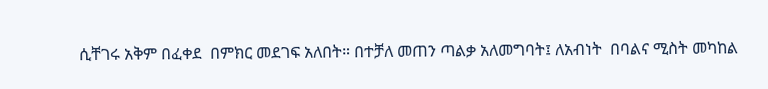ሲቸገሩ አቅም በፈቀደ  በምክር መደገፍ አለበት። በተቻለ መጠን ጣልቃ አለመግባት፤ ለአብነት  በባልና ሚስት መካከል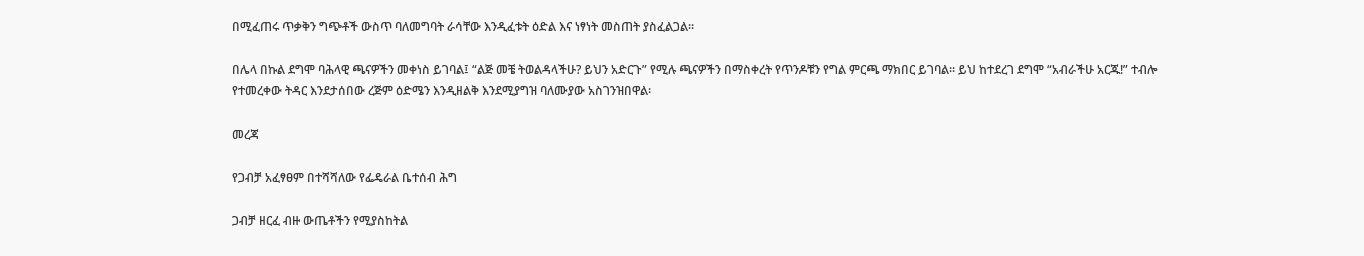በሚፈጠሩ ጥቃቅን ግጭቶች ውስጥ ባለመግባት ራሳቸው እንዲፈቱት ዕድል እና ነፃነት መስጠት ያስፈልጋል።

በሌላ በኩል ደግሞ ባሕላዊ ጫናዎችን መቀነስ ይገባል፤ “ልጅ መቼ ትወልዳላችሁ? ይህን አድርጉ” የሚሉ ጫናዎችን በማስቀረት የጥንዶቹን የግል ምርጫ ማክበር ይገባል። ይህ ከተደረገ ደግሞ “አብራችሁ አርጁ!” ተብሎ የተመረቀው ትዳር እንደታሰበው ረጅም ዕድሜን እንዲዘልቅ እንደሚያግዝ ባለሙያው አስገንዝበዋል፡

መረጃ

የጋብቻ አፈፃፀም በተሻሻለው የፌዴራል ቤተሰብ ሕግ

ጋብቻ ዘርፈ ብዙ ውጤቶችን የሚያስከትል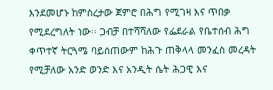እንደመሆኑ ከምስረታው ጀምሮ በሕግ የሚገዛ እና ጥበቃ የሚደረግለት ነው፡፡ ጋብቻ በተሻሻለው የፌደራል የቤተሰብ ሕግ ቀጥተኛ ትርጓሜ ባይሰጠውም ከሕጉ ጠቅላላ መንፈስ መረዳት የሚቻለው አንድ ወንድ እና አንዲት ሴት ሕጋዊ እና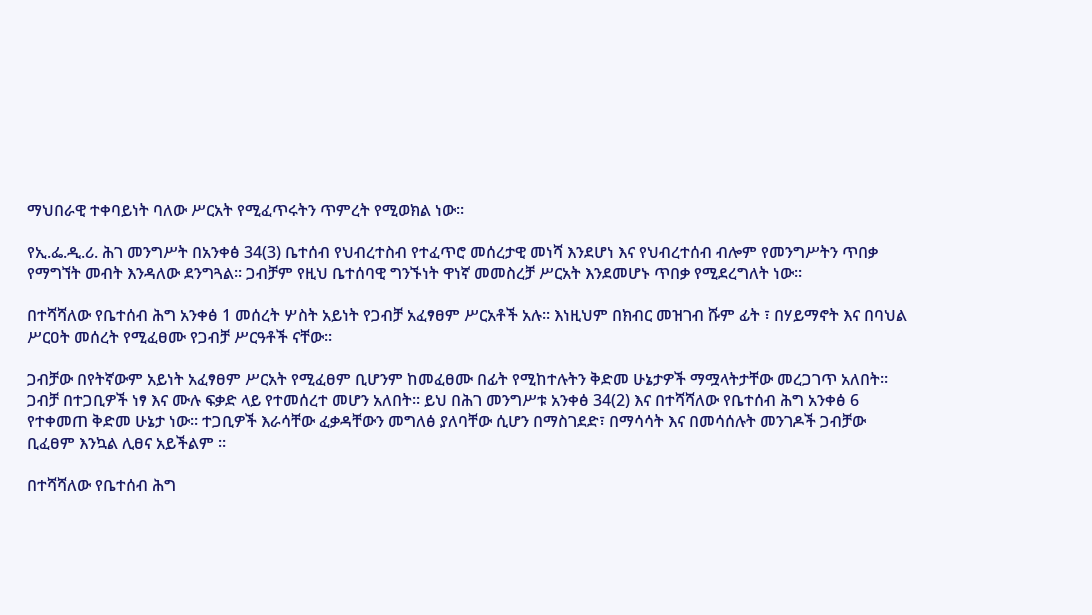ማህበራዊ ተቀባይነት ባለው ሥርአት የሚፈጥሩትን ጥምረት የሚወክል ነው፡፡

የኢ.ፌ.ዲ.ሪ. ሕገ መንግሥት በአንቀፅ 34(3) ቤተሰብ የህብረተስብ የተፈጥሮ መሰረታዊ መነሻ እንደሆነ እና የህብረተሰብ ብሎም የመንግሥትን ጥበቃ የማግኘት መብት እንዳለው ደንግጓል፡፡ ጋብቻም የዚህ ቤተሰባዊ ግንኙነት ዋነኛ መመስረቻ ሥርአት እንደመሆኑ ጥበቃ የሚደረግለት ነው፡፡

በተሻሻለው የቤተሰብ ሕግ አንቀፅ 1 መሰረት ሦስት አይነት የጋብቻ አፈፃፀም ሥርአቶች አሉ፡፡ እነዚህም በክብር መዝገብ ሹም ፊት ፣ በሃይማኖት እና በባህል ሥርዐት መሰረት የሚፈፀሙ የጋብቻ ሥርዓቶች ናቸው፡፡

ጋብቻው በየትኛውም አይነት አፈፃፀም ሥርአት የሚፈፀም ቢሆንም ከመፈፀሙ በፊት የሚከተሉትን ቅድመ ሁኔታዎች ማሟላትታቸው መረጋገጥ አለበት፡፡ ጋብቻ በተጋቢዎች ነፃ እና ሙሉ ፍቃድ ላይ የተመሰረተ መሆን አለበት፡፡ ይህ በሕገ መንግሥቱ አንቀፅ 34(2) እና በተሻሻለው የቤተሰብ ሕግ አንቀፅ 6 የተቀመጠ ቅድመ ሁኔታ ነው፡፡ ተጋቢዎች እራሳቸው ፈቃዳቸውን መግለፅ ያለባቸው ሲሆን በማስገደድ፣ በማሳሳት እና በመሳሰሉት መንገዶች ጋብቻው ቢፈፀም እንኳል ሊፀና አይችልም ፡፡

በተሻሻለው የቤተሰብ ሕግ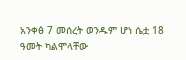አንቀፅ 7 መሰረት ወንዱም ሆነ ሴቷ 18 ዓመት ካልሞላቸው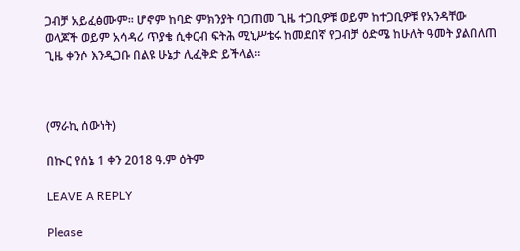ጋብቻ አይፈፅሙም፡፡ ሆኖም ከባድ ምክንያት ባጋጠመ ጊዜ ተጋቢዎቹ ወይም ከተጋቢዎቹ የአንዳቸው ወላጆች ወይም አሳዳሪ ጥያቄ ሲቀርብ ፍትሕ ሚኒሥቴሩ ከመደበኛ የጋብቻ ዕድሜ ከሁለት ዓመት ያልበለጠ ጊዜ ቀንሶ እንዲጋቡ በልዩ ሁኔታ ሊፈቅድ ይችላል፡፡



(ማራኪ ሰውነት)

በኲር የሰኔ 1 ቀን 2018 ዓ.ም ዕትም

LEAVE A REPLY

Please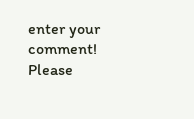enter your comment!
Please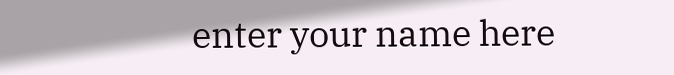enter your name here